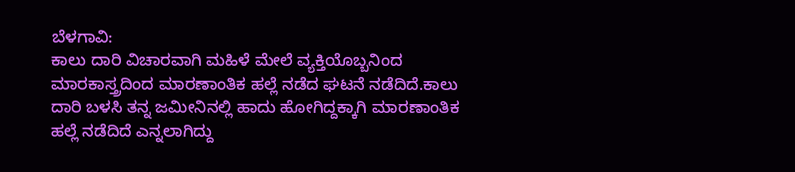ಬೆಳಗಾವಿ:
ಕಾಲು ದಾರಿ ವಿಚಾರವಾಗಿ ಮಹಿಳೆ ಮೇಲೆ ವ್ಯಕ್ತಿಯೊಬ್ಬನಿಂದ ಮಾರಕಾಸ್ತ್ರದಿಂದ ಮಾರಣಾಂತಿಕ ಹಲ್ಲೆ ನಡೆದ ಘಟನೆ ನಡೆದಿದೆ.ಕಾಲು ದಾರಿ ಬಳಸಿ ತನ್ನ ಜಮೀನಿನಲ್ಲಿ ಹಾದು ಹೋಗಿದ್ದಕ್ಕಾಗಿ ಮಾರಣಾಂತಿಕ ಹಲ್ಲೆ ನಡೆದಿದೆ ಎನ್ನಲಾಗಿದ್ದು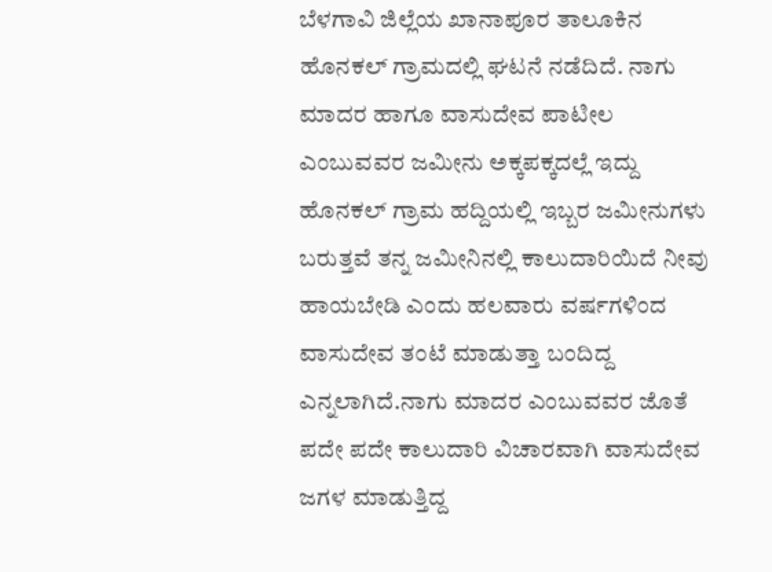ಬೆಳಗಾವಿ ಜಿಲ್ಲೆಯ ಖಾನಾಪೂರ ತಾಲೂಕಿನ ಹೊನಕಲ್ ಗ್ರಾಮದಲ್ಲಿ ಘಟನೆ ನಡೆದಿದೆ. ನಾಗು ಮಾದರ ಹಾಗೂ ವಾಸುದೇವ ಪಾಟೀಲ ಎಂಬುವವರ ಜಮೀನು ಅಕ್ಕಪಕ್ಕದಲ್ಲೆ ಇದ್ದು ಹೊನಕಲ್ ಗ್ರಾಮ ಹದ್ದಿಯಲ್ಲಿ ಇಬ್ಬರ ಜಮೀನುಗಳು ಬರುತ್ತವೆ ತನ್ನ ಜಮೀನಿನಲ್ಲಿ ಕಾಲುದಾರಿಯಿದೆ ನೀವು ಹಾಯಬೇಡಿ ಎಂದು ಹಲವಾರು ವರ್ಷಗಳಿಂದ ವಾಸುದೇವ ತಂಟೆ ಮಾಡುತ್ತಾ ಬಂದಿದ್ದ ಎನ್ನಲಾಗಿದೆ.ನಾಗು ಮಾದರ ಎಂಬುವವರ ಜೊತೆ ಪದೇ ಪದೇ ಕಾಲುದಾರಿ ವಿಚಾರವಾಗಿ ವಾಸುದೇವ ಜಗಳ ಮಾಡುತ್ತಿದ್ದ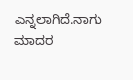ಎನ್ನಲಾಗಿದೆ.ನಾಗು ಮಾದರ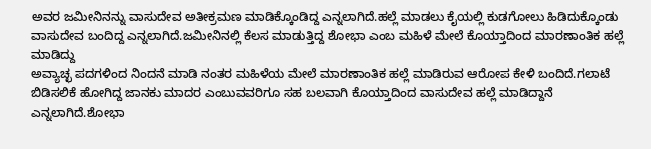ಅವರ ಜಮೀನಿನನ್ನು ವಾಸುದೇವ ಅತೀಕ್ರಮಣ ಮಾಡಿಕ್ಕೊಂಡಿದ್ದ ಎನ್ನಲಾಗಿದೆ.ಹಲ್ಲೆ ಮಾಡಲು ಕೈಯಲ್ಲಿ ಕುಡಗೋಲು ಹಿಡಿದುಕ್ಕೊಂಡು ವಾಸುದೇವ ಬಂದಿದ್ದ ಎನ್ನಲಾಗಿದೆ.ಜಮೀನಿನಲ್ಲಿ ಕೆಲಸ ಮಾಡುತ್ತಿದ್ದ ಶೋಭಾ ಎಂಬ ಮಹಿಳೆ ಮೇಲೆ ಕೊಯ್ತಾದಿಂದ ಮಾರಣಾಂತಿಕ ಹಲ್ಲೆ ಮಾಡಿದ್ದು
ಅವ್ಯಾಚ್ಛ ಪದಗಳಿಂದ ನಿಂದನೆ ಮಾಡಿ ನಂತರ ಮಹಿಳೆಯ ಮೇಲೆ ಮಾರಣಾಂತಿಕ ಹಲ್ಲೆ ಮಾಡಿರುವ ಆರೋಪ ಕೇಳಿ ಬಂದಿದೆ.ಗಲಾಟೆ ಬಿಡಿಸಲಿಕೆ ಹೋಗಿದ್ದ ಜಾನಕು ಮಾದರ ಎಂಬುವವರಿಗೂ ಸಹ ಬಲವಾಗಿ ಕೊಯ್ತಾದಿಂದ ವಾಸುದೇವ ಹಲ್ಲೆ ಮಾಡಿದ್ದಾನೆ ಎನ್ನಲಾಗಿದೆ.ಶೋಭಾ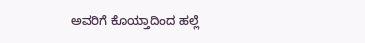ಅವರಿಗೆ ಕೊಯ್ತಾದಿಂದ ಹಲ್ಲೆ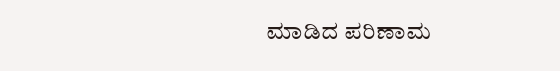ಮಾಡಿದ ಪರಿಣಾಮ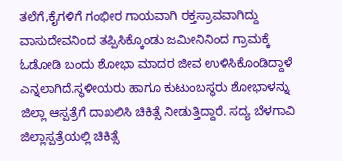ತಲೆಗೆ,ಕೈಗಳಿಗೆ ಗಂಭೀರ ಗಾಯವಾಗಿ ರಕ್ತಸ್ರಾವವಾಗಿದ್ದು ವಾಸುದೇವನಿಂದ ತಪ್ಪಿಸಿಕ್ಕೊಂಡು ಜಮೀನಿನಿಂದ ಗ್ರಾಮಕ್ಕೆ ಓಡೋಡಿ ಬಂದು ಶೋಭಾ ಮಾದರ ಜೀವ ಉಳಿಸಿಕೊಂಡಿದ್ದಾಳೆ ಎನ್ನಲಾಗಿದೆ.ಸ್ಥಳೀಯರು ಹಾಗೂ ಕುಟುಂಬಸ್ಥರು ಶೋಭಾಳನ್ನು ಜಿಲ್ಲಾ ಆಸ್ಪತ್ರೆಗೆ ದಾಖಲಿಸಿ ಚಿಕಿತ್ಸೆ ನೀಡುತ್ತಿದ್ದಾರೆ. ಸದ್ಯ ಬೆಳಗಾವಿ ಜಿಲ್ಲಾಸ್ಪತ್ರೆಯಲ್ಲಿ ಚಿಕಿತ್ಸೆ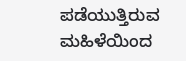ಪಡೆಯುತ್ತಿರುವ ಮಹಿಳೆಯಿಂದ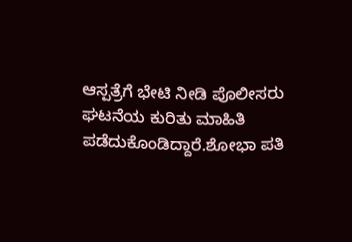ಆಸ್ಪತ್ರೆಗೆ ಭೇಟಿ ನೀಡಿ ಪೊಲೀಸರು ಘಟನೆಯ ಕುರಿತು ಮಾಹಿತಿ ಪಡೆದುಕೊಂಡಿದ್ದಾರೆ.ಶೋಭಾ ಪತಿ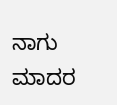ನಾಗು ಮಾದರ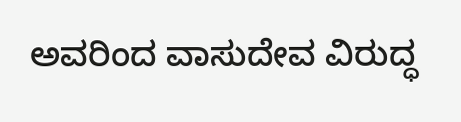ಅವರಿಂದ ವಾಸುದೇವ ವಿರುದ್ಧ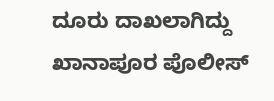ದೂರು ದಾಖಲಾಗಿದ್ದು ಖಾನಾಪೂರ ಪೊಲೀಸ್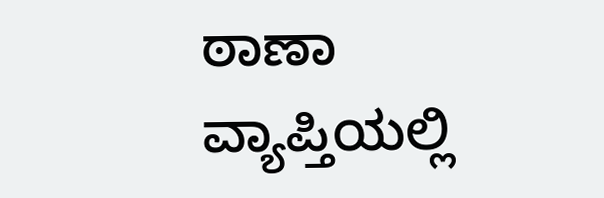ಠಾಣಾ ವ್ಯಾಪ್ತಿಯಲ್ಲಿ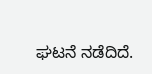ಘಟನೆ ನಡೆದಿದೆ.